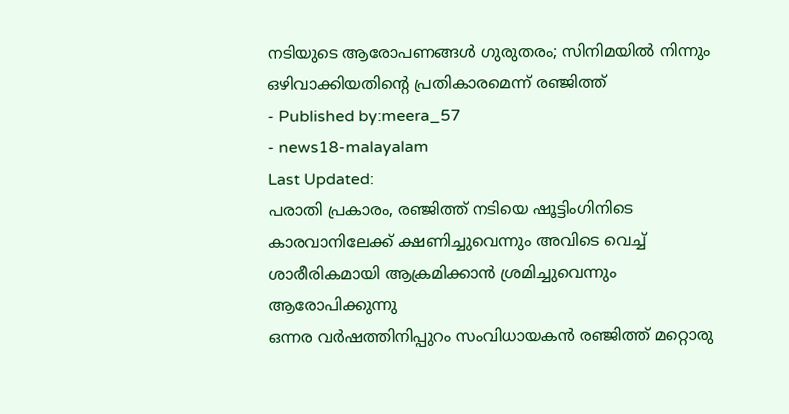നടിയുടെ ആരോപണങ്ങൾ ഗുരുതരം; സിനിമയിൽ നിന്നും ഒഴിവാക്കിയതിന്റെ പ്രതികാരമെന്ന് രഞ്ജിത്ത്
- Published by:meera_57
- news18-malayalam
Last Updated:
പരാതി പ്രകാരം, രഞ്ജിത്ത് നടിയെ ഷൂട്ടിംഗിനിടെ കാരവാനിലേക്ക് ക്ഷണിച്ചുവെന്നും അവിടെ വെച്ച് ശാരീരികമായി ആക്രമിക്കാൻ ശ്രമിച്ചുവെന്നും ആരോപിക്കുന്നു
ഒന്നര വർഷത്തിനിപ്പുറം സംവിധായകൻ രഞ്ജിത്ത് മറ്റൊരു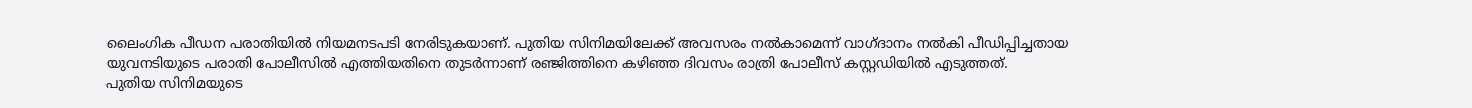ലൈംഗിക പീഡന പരാതിയിൽ നിയമനടപടി നേരിടുകയാണ്. പുതിയ സിനിമയിലേക്ക് അവസരം നൽകാമെന്ന് വാഗ്ദാനം നൽകി പീഡിപ്പിച്ചതായ യുവനടിയുടെ പരാതി പോലീസിൽ എത്തിയതിനെ തുടർന്നാണ് രഞ്ജിത്തിനെ കഴിഞ്ഞ ദിവസം രാത്രി പോലീസ് കസ്റ്റഡിയിൽ എടുത്തത്.
പുതിയ സിനിമയുടെ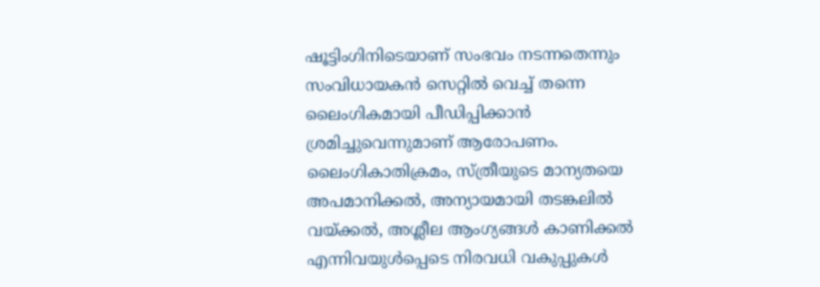ഷൂട്ടിംഗിനിടെയാണ് സംഭവം നടന്നതെന്നും സംവിധായകൻ സെറ്റിൽ വെച്ച് തന്നെ ലൈംഗികമായി പീഡിപ്പിക്കാൻ ശ്രമിച്ചുവെന്നുമാണ് ആരോപണം. ലൈംഗികാതിക്രമം, സ്ത്രീയുടെ മാന്യതയെ അപമാനിക്കൽ, അന്യായമായി തടങ്കലിൽ വയ്ക്കൽ, അശ്ലീല ആംഗ്യങ്ങൾ കാണിക്കൽ എന്നിവയുൾപ്പെടെ നിരവധി വകുപ്പുകൾ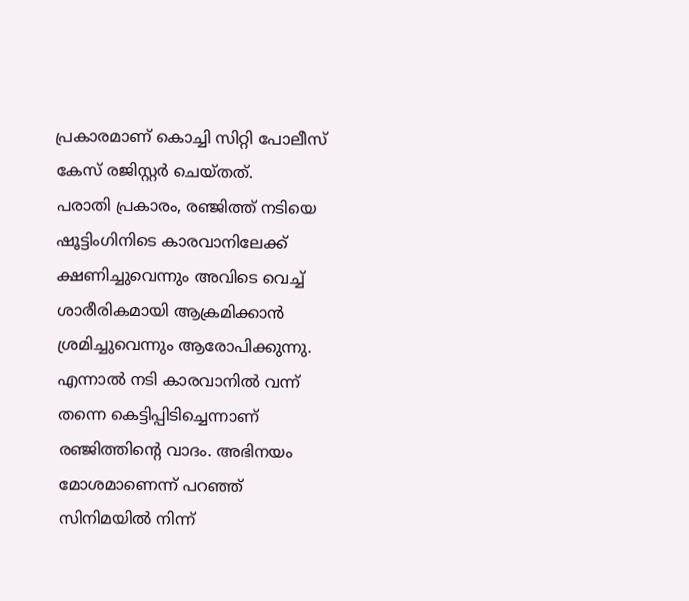പ്രകാരമാണ് കൊച്ചി സിറ്റി പോലീസ് കേസ് രജിസ്റ്റർ ചെയ്തത്.
പരാതി പ്രകാരം, രഞ്ജിത്ത് നടിയെ ഷൂട്ടിംഗിനിടെ കാരവാനിലേക്ക് ക്ഷണിച്ചുവെന്നും അവിടെ വെച്ച് ശാരീരികമായി ആക്രമിക്കാൻ ശ്രമിച്ചുവെന്നും ആരോപിക്കുന്നു.
എന്നാൽ നടി കാരവാനിൽ വന്ന് തന്നെ കെട്ടിപ്പിടിച്ചെന്നാണ് രഞ്ജിത്തിന്റെ വാദം. അഭിനയം മോശമാണെന്ന് പറഞ്ഞ് സിനിമയിൽ നിന്ന്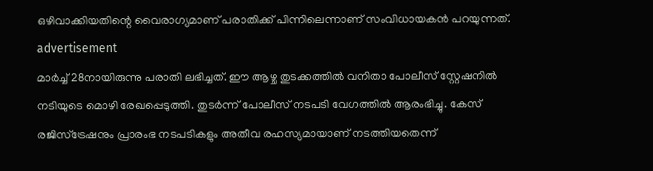ഒഴിവാക്കിയതിന്റെ വൈരാഗ്യമാണ് പരാതിക്ക് പിന്നിലെന്നാണ് സംവിധായകൻ പറയുന്നത്.
advertisement
മാർച്ച് 28നായിരുന്നു പരാതി ലഭിച്ചത്. ഈ ആഴ്ച തുടക്കത്തിൽ വനിതാ പോലീസ് സ്റ്റേഷനിൽ നടിയുടെ മൊഴി രേഖപ്പെടുത്തി. തുടർന്ന് പോലീസ് നടപടി വേഗത്തിൽ ആരംഭിച്ചു. കേസ് രജിസ്ട്രേഷനും പ്രാരംഭ നടപടികളും അതീവ രഹസ്യമായാണ് നടത്തിയതെന്ന്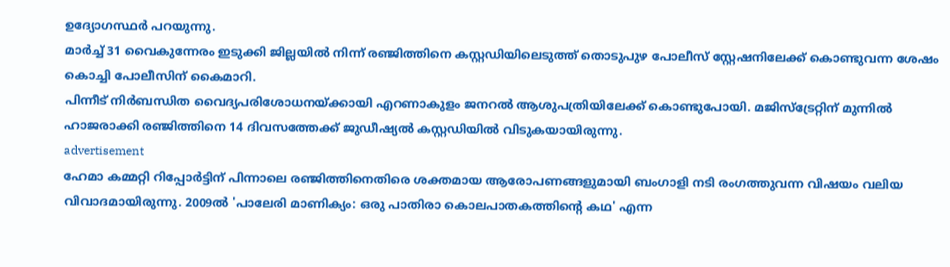ഉദ്യോഗസ്ഥർ പറയുന്നു.
മാർച്ച് 31 വൈകുന്നേരം ഇടുക്കി ജില്ലയിൽ നിന്ന് രഞ്ജിത്തിനെ കസ്റ്റഡിയിലെടുത്ത് തൊടുപുഴ പോലീസ് സ്റ്റേഷനിലേക്ക് കൊണ്ടുവന്ന ശേഷം കൊച്ചി പോലീസിന് കൈമാറി.
പിന്നീട് നിർബന്ധിത വൈദ്യപരിശോധനയ്ക്കായി എറണാകുളം ജനറൽ ആശുപത്രിയിലേക്ക് കൊണ്ടുപോയി. മജിസ്ട്രേറ്റിന് മുന്നിൽ ഹാജരാക്കി രഞ്ജിത്തിനെ 14 ദിവസത്തേക്ക് ജുഡീഷ്യൽ കസ്റ്റഡിയിൽ വിടുകയായിരുന്നു.
advertisement
ഹേമാ കമ്മറ്റി റിപ്പോർട്ടിന് പിന്നാലെ രഞ്ജിത്തിനെതിരെ ശക്തമായ ആരോപണങ്ങളുമായി ബംഗാളി നടി രംഗത്തുവന്ന വിഷയം വലിയ വിവാദമായിരുന്നു. 2009ൽ 'പാലേരി മാണിക്യം: ഒരു പാതിരാ കൊലപാതകത്തിന്റെ കഥ' എന്ന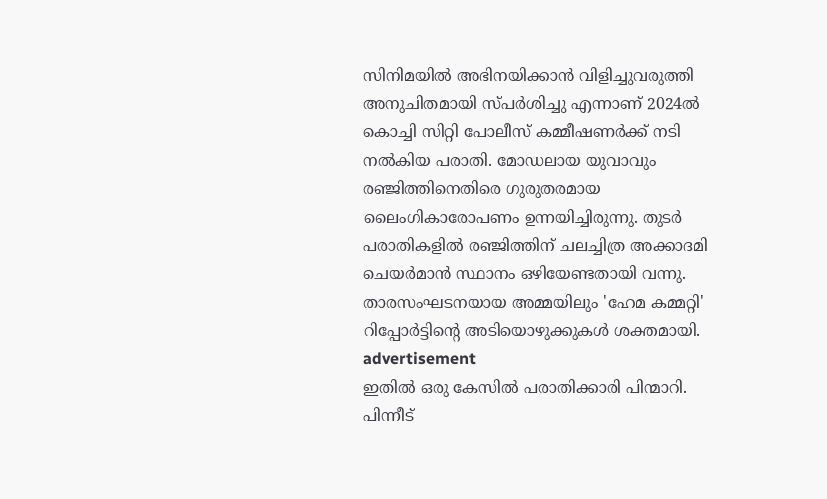സിനിമയിൽ അഭിനയിക്കാൻ വിളിച്ചുവരുത്തി അനുചിതമായി സ്പർശിച്ചു എന്നാണ് 2024ൽ കൊച്ചി സിറ്റി പോലീസ് കമ്മീഷണർക്ക് നടി നൽകിയ പരാതി. മോഡലായ യുവാവും രഞ്ജിത്തിനെതിരെ ഗുരുതരമായ ലൈംഗികാരോപണം ഉന്നയിച്ചിരുന്നു. തുടർ പരാതികളിൽ രഞ്ജിത്തിന് ചലച്ചിത്ര അക്കാദമി ചെയർമാൻ സ്ഥാനം ഒഴിയേണ്ടതായി വന്നു. താരസംഘടനയായ അമ്മയിലും 'ഹേമ കമ്മറ്റി' റിപ്പോർട്ടിന്റെ അടിയൊഴുക്കുകൾ ശക്തമായി.
advertisement
ഇതിൽ ഒരു കേസിൽ പരാതിക്കാരി പിന്മാറി. പിന്നീട്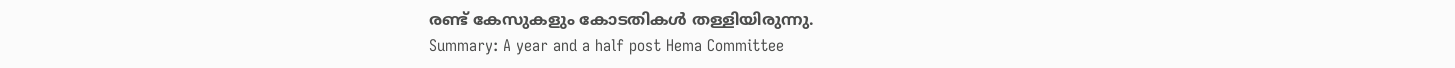രണ്ട് കേസുകളും കോടതികൾ തള്ളിയിരുന്നു.
Summary: A year and a half post Hema Committee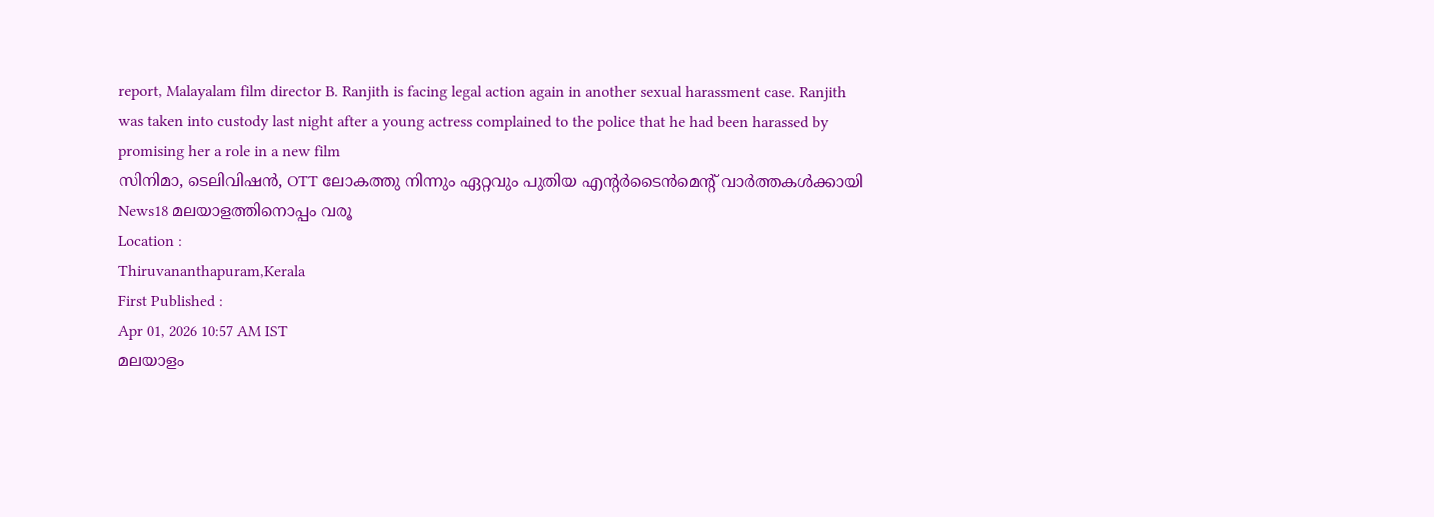report, Malayalam film director B. Ranjith is facing legal action again in another sexual harassment case. Ranjith was taken into custody last night after a young actress complained to the police that he had been harassed by promising her a role in a new film
സിനിമാ, ടെലിവിഷൻ, OTT ലോകത്തു നിന്നും ഏറ്റവും പുതിയ എന്റർടൈൻമെന്റ് വാർത്തകൾക്കായി News18 മലയാളത്തിനൊപ്പം വരൂ
Location :
Thiruvananthapuram,Kerala
First Published :
Apr 01, 2026 10:57 AM IST
മലയാളം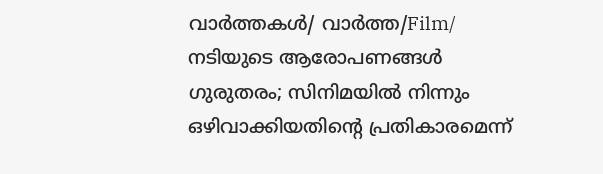വാർത്തകൾ/ വാർത്ത/Film/
നടിയുടെ ആരോപണങ്ങൾ ഗുരുതരം; സിനിമയിൽ നിന്നും ഒഴിവാക്കിയതിന്റെ പ്രതികാരമെന്ന്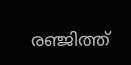രഞ്ജിത്ത്